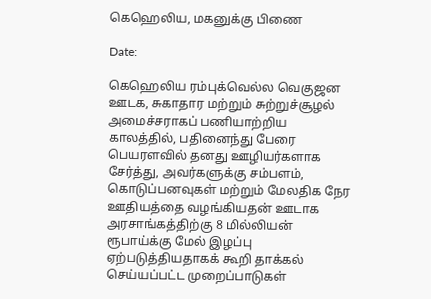கெஹெலிய, மகனுக்கு பிணை

Date:

கெஹெலிய ரம்புக்வெல்ல வெகுஜன ஊடக, சுகாதார மற்றும் சுற்றுச்சூழல் அமைச்சராகப் பணியாற்றிய காலத்தில், பதினைந்து பேரை பெயரளவில் தனது ஊழியர்களாக சேர்த்து, அவர்களுக்கு சம்பளம், கொடுப்பனவுகள் மற்றும் மேலதிக நேர ஊதியத்தை வழங்கியதன் ஊடாக அரசாங்கத்திற்கு 8 மில்லியன் ரூபாய்க்கு மேல் இழப்பு ஏற்படுத்தியதாகக் கூறி தாக்கல் செய்யப்பட்ட முறைப்பாடுகள்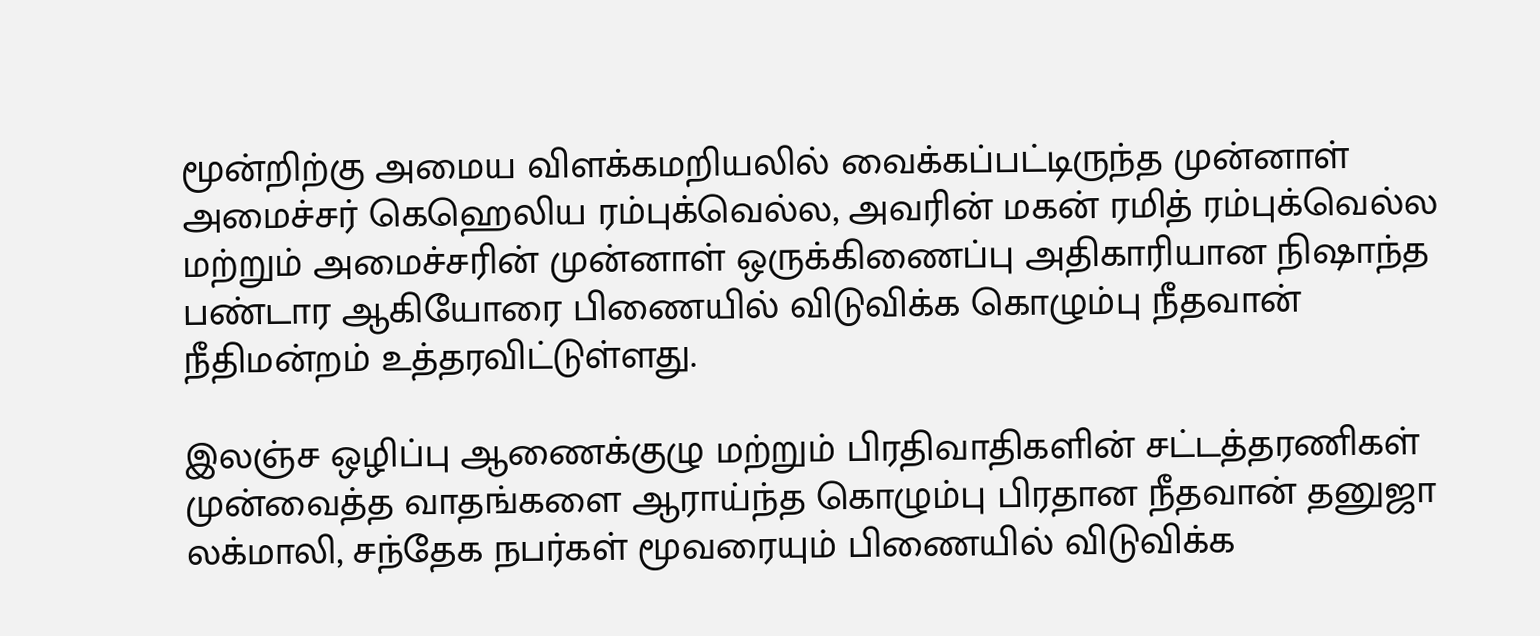மூன்றிற்கு அமைய விளக்கமறியலில் வைக்கப்பட்டிருந்த முன்னாள் அமைச்சர் கெஹெலிய ரம்புக்வெல்ல, அவரின் மகன் ரமித் ரம்புக்வெல்ல மற்றும் அமைச்சரின் முன்னாள் ஒருக்கிணைப்பு அதிகாரியான நிஷாந்த பண்டார ஆகியோரை பிணையில் விடுவிக்க கொழும்பு நீதவான் நீதிமன்றம் உத்தரவிட்டுள்ளது.

இலஞ்ச ஒழிப்பு ஆணைக்குழு மற்றும் பிரதிவாதிகளின் சட்டத்தரணிகள் முன்வைத்த வாதங்களை ஆராய்ந்த கொழும்பு பிரதான நீதவான் தனுஜா லக்மாலி, சந்தேக நபர்கள் மூவரையும் பிணையில் விடுவிக்க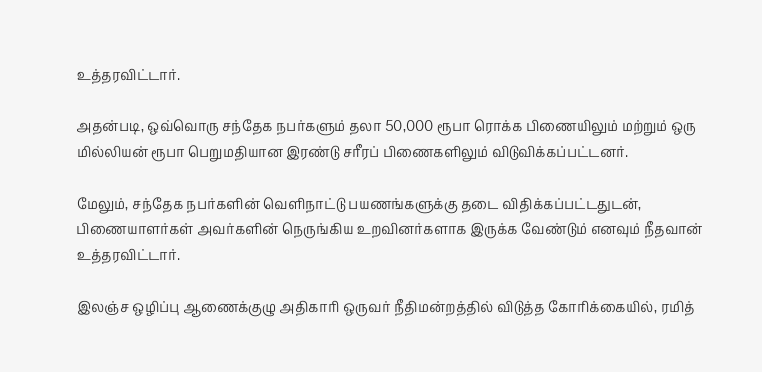உத்தரவிட்டார்.

அதன்படி, ஒவ்வொரு சந்தேக நபர்களும் தலா 50,000 ரூபா ரொக்க பிணையிலும் மற்றும் ஒரு மில்லியன் ரூபா பெறுமதியான இரண்டு சரீரப் பிணைகளிலும் விடுவிக்கப்பட்டனர்.

மேலும், சந்தேக நபர்களின் வெளிநாட்டு பயணங்களுக்கு தடை விதிக்கப்பட்டதுடன், பிணையாளர்கள் அவர்களின் நெருங்கிய உறவினர்களாக இருக்க வேண்டும் எனவும் நீதவான் உத்தரவிட்டார்.

இலஞ்ச ஒழிப்பு ஆணைக்குழு அதிகாரி ஒருவர் நீதிமன்றத்தில் விடுத்த கோரிக்கையில், ரமித்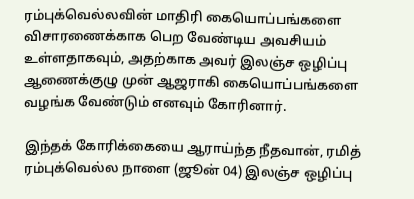ரம்புக்வெல்லவின் மாதிரி கையொப்பங்களை விசாரணைக்காக பெற வேண்டிய அவசியம் உள்ளதாகவும், அதற்காக அவர் இலஞ்ச ஒழிப்பு ஆணைக்குழு முன் ஆஜராகி கையொப்பங்களை வழங்க வேண்டும் எனவும் கோரினார்.

இந்தக் கோரிக்கையை ஆராய்ந்த நீதவான், ரமித் ரம்புக்வெல்ல நாளை (ஜூன் 04) இலஞ்ச ஒழிப்பு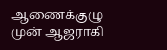ஆணைக்குழு முன் ஆஜராகி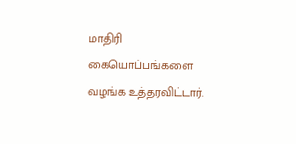மாதிரி கையொப்பங்களை வழங்க உத்தரவிட்டார்.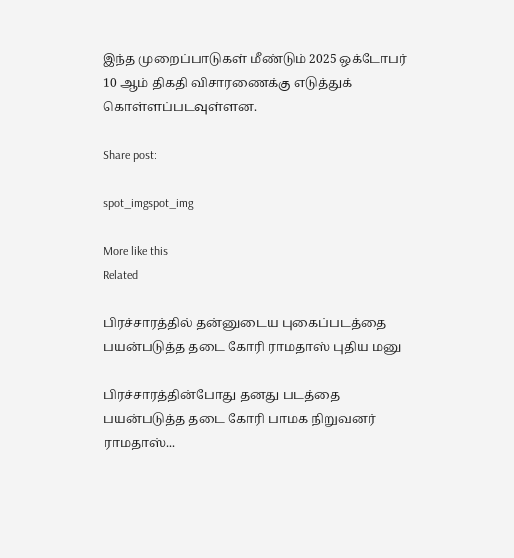இந்த முறைப்பாடுகள் மீண்டும் 2025 ஒக்டோபர் 10 ஆம் திகதி விசாரணைக்கு எடுத்துக் கொள்ளப்படவுள்ளன.

Share post:

spot_imgspot_img

More like this
Related

பிரச்சாரத்தில் தன்னுடைய புகைப்படத்தை பயன்படுத்த தடை கோரி ராமதாஸ் புதிய மனு

பிரச்சாரத்தின்போது தனது படத்தை பயன்படுத்த தடை கோரி பாமக நிறுவனர் ராமதாஸ்...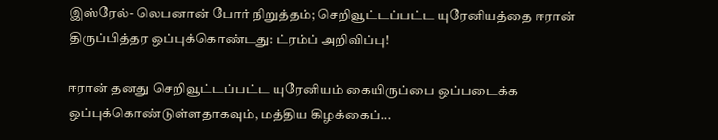இஸ்ரேல்- லெபனான் போர் நிறுத்தம்; செறிவூட்டப்பட்ட யுரேனியத்தை ஈரான் திருப்பித்தர ஒப்புக்கொண்டது: ட்ரம்ப் அறிவிப்பு!

ஈரான் தனது செறிவூட்டப்பட்ட யுரேனியம் கையிருப்பை ஒப்படைக்க ஒப்புக்கொண்டுள்ளதாகவும், மத்திய கிழக்கைப்...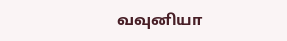வவுனியா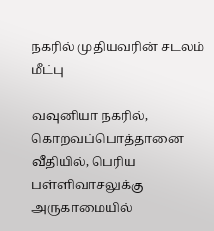நகரில் முதியவரின் சடலம் மீட்பு

வவுனியா நகரில், கொறவப்பொத்தானை வீதியில், பெரிய பள்ளிவாசலுக்கு அருகாமையில்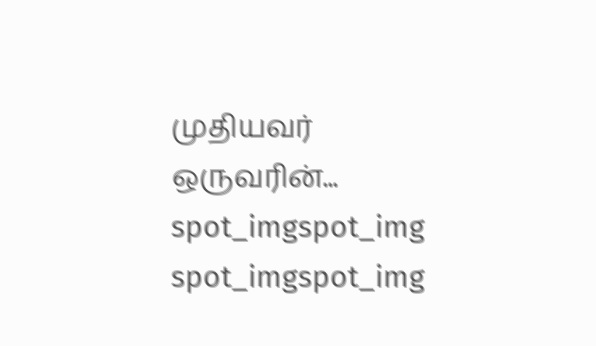முதியவர் ஒருவரின்...
spot_imgspot_img
spot_imgspot_img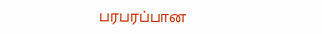பரபரப்பான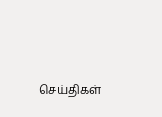செய்திகள்